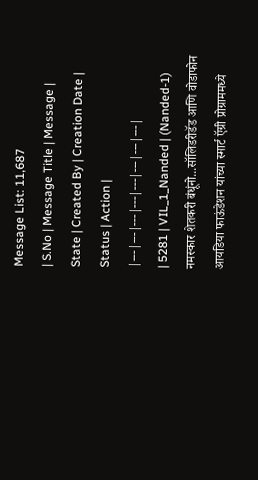Message List: 11,687
| S.No | Message Title | Message | State | Created By | Creation Date | Status | Action |
|---|---|---|---|---|---|---|---|
| 5281 | VIL_1_Nanded | (Nanded-1) नमस्कार शेतकरी बंधूंनो...सॉलिडरीडॅड आणि वोडाफोन आयडिया फाऊंडेशन यांच्या स्मार्ट ऍग्री प्रोग्राममध्ये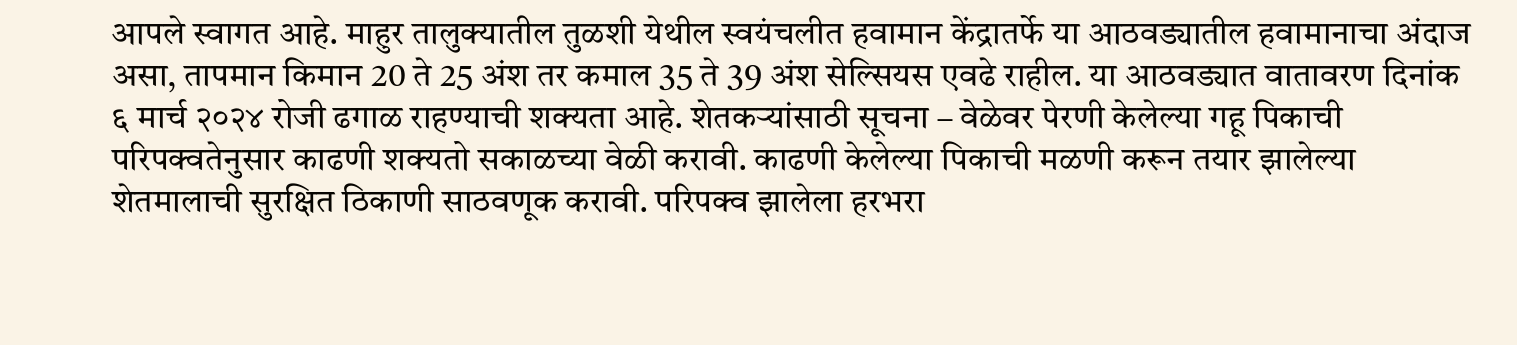आपले स्वागत आहे. माहुर तालुक्यातील तुळशी येथील स्वयंचलीत हवामान केंद्रातर्फे या आठवड्यातील हवामानाचा अंदाज असा, तापमान किमान 20 ते 25 अंश तर कमाल 35 ते 39 अंश सेल्सियस एवढे राहील. या आठवड्यात वातावरण दिनांक ६ मार्च २०२४ रोजी ढगाळ राहण्याची शक्यता आहे. शेतकऱ्यांसाठी सूचना – वेळेवर पेरणी केलेल्या गहू पिकाची परिपक्वतेनुसार काढणी शक्यतो सकाळच्या वेळी करावी. काढणी केलेल्या पिकाची मळणी करून तयार झालेल्या शेतमालाची सुरक्षित ठिकाणी साठवणूक करावी. परिपक्व झालेला हरभरा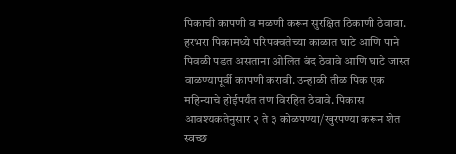पिकाची कापणी व मळणी करून सुरक्षित ठिकाणी ठेवावा. हरभरा पिकामध्ये परिपक्वतेच्या काळात घाटे आणि पाने पिवळी पडत असताना ओलित बंद ठेवावे आणि घाटे जास्त वाळण्यापूर्वी कापणी करावी. उन्हाळी तीळ पिक एक महिन्याचे होईपर्यंत तण विरहित ठेवावे. पिकास आवश्यकतेनुसार २ ते ३ कोळपण्या/खुरपण्या करून शेत स्वच्छ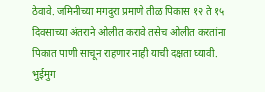ठेवावे. जमिनीच्या मगदुरा प्रमाणे तीळ पिकास १२ ते १५ दिवसाच्या अंतराने ओलीत करावे तसेच ओलीत करतांना पिकात पाणी साचून राहणार नाही याची दक्षता घ्यावी. भुईमुग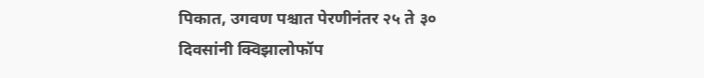पिकात, उगवण पश्चात पेरणीनंतर २५ ते ३० दिवसांनी क्विझालोफॉप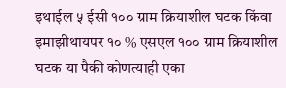इथाईल ५ ईसी १०० ग्राम क्रियाशील घटक किंवा इमाझीथायपर १० % एसएल १०० ग्राम क्रियाशील घटक या पैकी कोणत्याही एका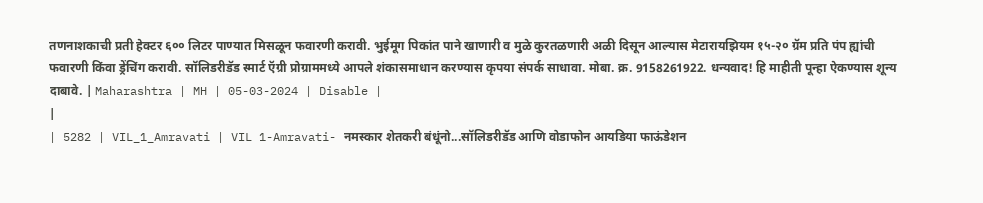तणनाशकाची प्रती हेक्टर ६०० लिटर पाण्यात मिसळून फवारणी करावी. भुईमूग पिकांत पाने खाणारी व मुळे कुरतळणारी अळी दिसून आल्यास मेटारायझियम १५-२० ग्रॅम प्रति पंप ह्यांची फवारणी किंवा ड्रेंचिंग करावी. सॉलिडरीडॅड स्मार्ट ऍग्री प्रोग्राममध्ये आपले शंकासमाधान करण्यास कृपया संपर्क साधावा. मोबा. क्र. 9158261922. धन्यवाद! हि माहीती पून्हा ऐकण्यास शून्य दाबावे. | Maharashtra | MH | 05-03-2024 | Disable |
|
| 5282 | VIL_1_Amravati | VIL 1-Amravati- नमस्कार शेतकरी बंधूंनो...सॉलिडरीडॅड आणि वोडाफोन आयडिया फाऊंडेशन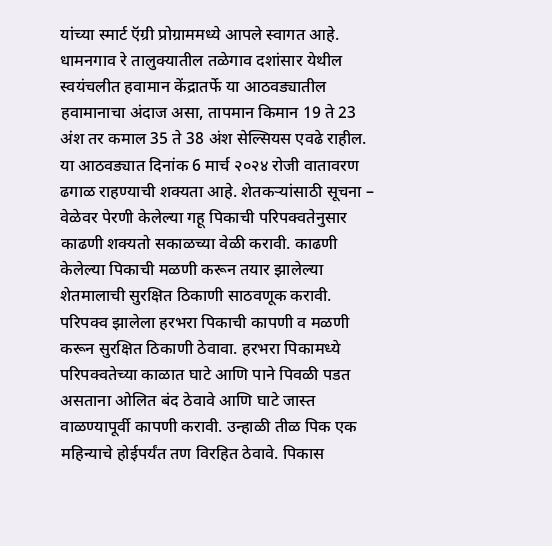यांच्या स्मार्ट ऍग्री प्रोग्राममध्ये आपले स्वागत आहे. धामनगाव रे तालुक्यातील तळेगाव दशांसार येथील स्वयंचलीत हवामान केंद्रातर्फे या आठवड्यातील हवामानाचा अंदाज असा, तापमान किमान 19 ते 23 अंश तर कमाल 35 ते 38 अंश सेल्सियस एवढे राहील. या आठवड्यात दिनांक 6 मार्च २०२४ रोजी वातावरण ढगाळ राहण्याची शक्यता आहे. शेतकऱ्यांसाठी सूचना – वेळेवर पेरणी केलेल्या गहू पिकाची परिपक्वतेनुसार काढणी शक्यतो सकाळच्या वेळी करावी. काढणी केलेल्या पिकाची मळणी करून तयार झालेल्या शेतमालाची सुरक्षित ठिकाणी साठवणूक करावी. परिपक्व झालेला हरभरा पिकाची कापणी व मळणी करून सुरक्षित ठिकाणी ठेवावा. हरभरा पिकामध्ये परिपक्वतेच्या काळात घाटे आणि पाने पिवळी पडत असताना ओलित बंद ठेवावे आणि घाटे जास्त वाळण्यापूर्वी कापणी करावी. उन्हाळी तीळ पिक एक महिन्याचे होईपर्यंत तण विरहित ठेवावे. पिकास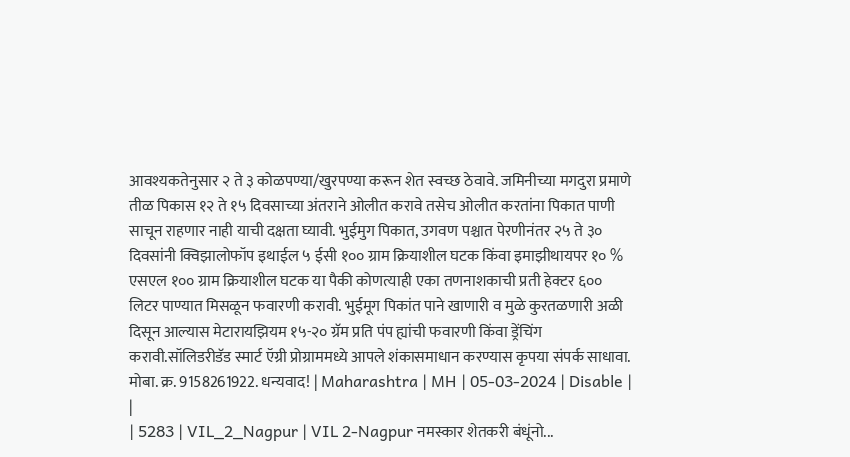आवश्यकतेनुसार २ ते ३ कोळपण्या/खुरपण्या करून शेत स्वच्छ ठेवावे. जमिनीच्या मगदुरा प्रमाणे तीळ पिकास १२ ते १५ दिवसाच्या अंतराने ओलीत करावे तसेच ओलीत करतांना पिकात पाणी साचून राहणार नाही याची दक्षता घ्यावी. भुईमुग पिकात, उगवण पश्चात पेरणीनंतर २५ ते ३० दिवसांनी क्विझालोफॉप इथाईल ५ ईसी १०० ग्राम क्रियाशील घटक किंवा इमाझीथायपर १० % एसएल १०० ग्राम क्रियाशील घटक या पैकी कोणत्याही एका तणनाशकाची प्रती हेक्टर ६०० लिटर पाण्यात मिसळून फवारणी करावी. भुईमूग पिकांत पाने खाणारी व मुळे कुरतळणारी अळी दिसून आल्यास मेटारायझियम १५-२० ग्रॅम प्रति पंप ह्यांची फवारणी किंवा ड्रेंचिंग करावी.सॉलिडरीडॅड स्मार्ट ऍग्री प्रोग्राममध्ये आपले शंकासमाधान करण्यास कृपया संपर्क साधावा. मोबा. क्र. 9158261922. धन्यवाद! | Maharashtra | MH | 05-03-2024 | Disable |
|
| 5283 | VIL_2_Nagpur | VIL 2-Nagpur नमस्कार शेतकरी बंधूंनो...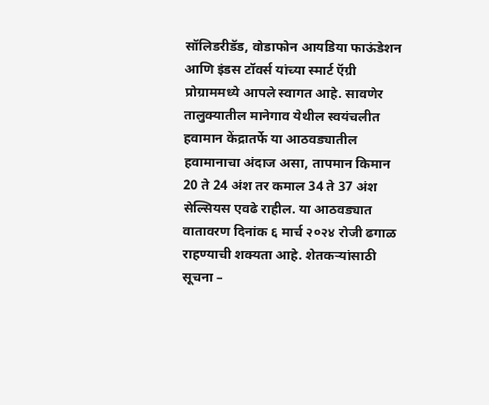सॉलिडरीडॅड, वोडाफोन आयडिया फाऊंडेशन आणि इंडस टॉवर्स यांच्या स्मार्ट ऍग्री प्रोग्राममध्ये आपले स्वागत आहे. सावणेर तालुक्यातील मानेगाव येथील स्वयंचलीत हवामान केंद्रातर्फे या आठवड्यातील हवामानाचा अंदाज असा, तापमान किमान 20 ते 24 अंश तर कमाल 34 ते 37 अंश सेल्सियस एवढे राहील. या आठवड्यात वातावरण दिनांक ६ मार्च २०२४ रोजी ढगाळ राहण्याची शक्यता आहे. शेतकऱ्यांसाठी सूचना –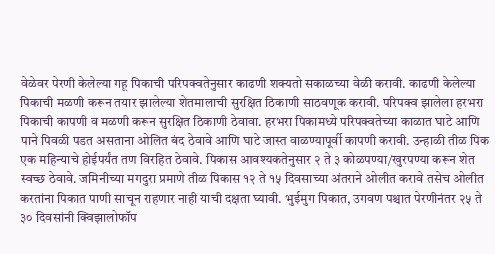वेळेवर पेरणी केलेल्या गहू पिकाची परिपक्वतेनुसार काढणी शक्यतो सकाळच्या वेळी करावी. काढणी केलेल्या पिकाची मळणी करून तयार झालेल्या शेतमालाची सुरक्षित ठिकाणी साठवणूक करावी. परिपक्व झालेला हरभरा पिकाची कापणी व मळणी करून सुरक्षित ठिकाणी ठेवावा. हरभरा पिकामध्ये परिपक्वतेच्या काळात घाटे आणि पाने पिवळी पडत असताना ओलित बंद ठेवावे आणि घाटे जास्त वाळण्यापूर्वी कापणी करावी. उन्हाळी तीळ पिक एक महिन्याचे होईपर्यंत तण विरहित ठेवावे. पिकास आवश्यकतेनुसार २ ते ३ कोळपण्या/खुरपण्या करून शेत स्वच्छ ठेवावे. जमिनीच्या मगदुरा प्रमाणे तीळ पिकास १२ ते १५ दिवसाच्या अंतराने ओलीत करावे तसेच ओलीत करतांना पिकात पाणी साचून राहणार नाही याची दक्षता घ्यावी. भुईमुग पिकात, उगवण पश्चात पेरणीनंतर २५ ते ३० दिवसांनी क्विझालोफॉप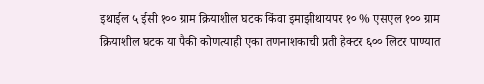इथाईल ५ ईसी १०० ग्राम क्रियाशील घटक किंवा इमाझीथायपर १० % एसएल १०० ग्राम क्रियाशील घटक या पैकी कोणत्याही एका तणनाशकाची प्रती हेक्टर ६०० लिटर पाण्यात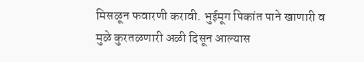मिसळून फवारणी करावी. भुईमूग पिकांत पाने खाणारी व मुळे कुरतळणारी अळी दिसून आल्यास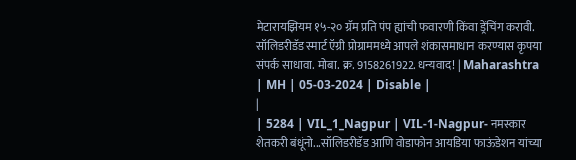मेटारायझियम १५-२० ग्रॅम प्रति पंप ह्यांची फवारणी किंवा ड्रेंचिंग करावी. सॉलिडरीडॅड स्मार्ट ऍग्री प्रोग्राममध्ये आपले शंकासमाधान करण्यास कृपया संपर्क साधावा. मोबा. क्र. 9158261922. धन्यवाद! | Maharashtra | MH | 05-03-2024 | Disable |
|
| 5284 | VIL_1_Nagpur | VIL-1-Nagpur- नमस्कार शेतकरी बंधूंनो...सॉलिडरीडॅड आणि वोडाफोन आयडिया फाऊंडेशन यांच्या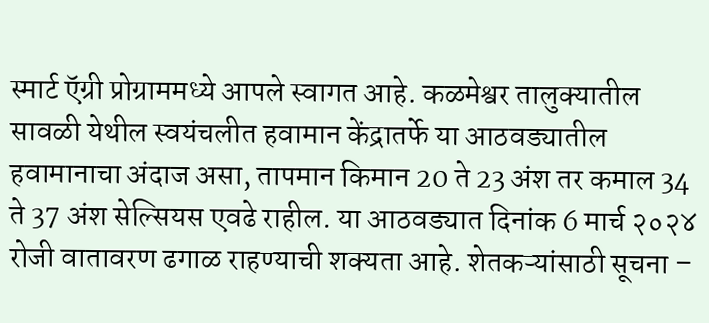स्मार्ट ऍग्री प्रोग्राममध्ये आपले स्वागत आहे. कळमेश्वर तालुक्यातील सावळी येथील स्वयंचलीत हवामान केंद्रातर्फे या आठवड्यातील हवामानाचा अंदाज असा, तापमान किमान 20 ते 23 अंश तर कमाल 34 ते 37 अंश सेल्सियस एवढे राहील. या आठवड्यात दिनांक 6 मार्च २०२४ रोजी वातावरण ढगाळ राहण्याची शक्यता आहे. शेतकऱ्यांसाठी सूचना –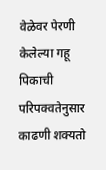वेळेवर पेरणी केलेल्या गहू पिकाची परिपक्वतेनुसार काढणी शक्यतो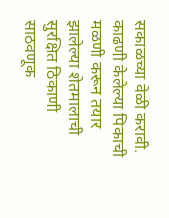सकाळच्या वेळी करावी. काढणी केलेल्या पिकाची मळणी करून तयार झालेल्या शेतमालाची सुरक्षित ठिकाणी साठवणूक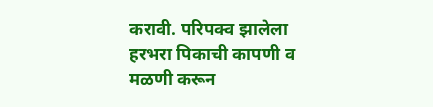करावी. परिपक्व झालेला हरभरा पिकाची कापणी व मळणी करून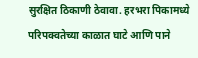सुरक्षित ठिकाणी ठेवावा. हरभरा पिकामध्ये परिपक्वतेच्या काळात घाटे आणि पाने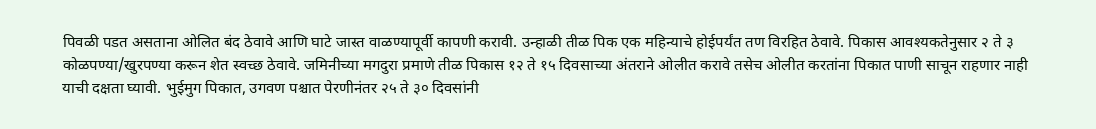पिवळी पडत असताना ओलित बंद ठेवावे आणि घाटे जास्त वाळण्यापूर्वी कापणी करावी. उन्हाळी तीळ पिक एक महिन्याचे होईपर्यंत तण विरहित ठेवावे. पिकास आवश्यकतेनुसार २ ते ३ कोळपण्या/खुरपण्या करून शेत स्वच्छ ठेवावे. जमिनीच्या मगदुरा प्रमाणे तीळ पिकास १२ ते १५ दिवसाच्या अंतराने ओलीत करावे तसेच ओलीत करतांना पिकात पाणी साचून राहणार नाही याची दक्षता घ्यावी. भुईमुग पिकात, उगवण पश्चात पेरणीनंतर २५ ते ३० दिवसांनी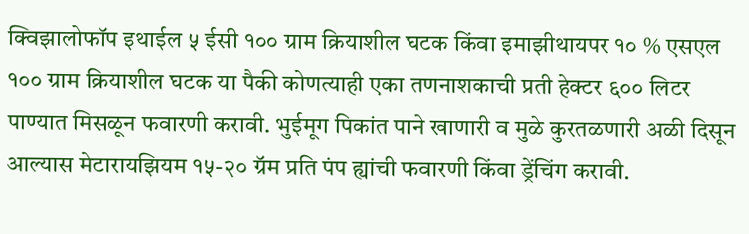क्विझालोफॉप इथाईल ५ ईसी १०० ग्राम क्रियाशील घटक किंवा इमाझीथायपर १० % एसएल १०० ग्राम क्रियाशील घटक या पैकी कोणत्याही एका तणनाशकाची प्रती हेक्टर ६०० लिटर पाण्यात मिसळून फवारणी करावी. भुईमूग पिकांत पाने खाणारी व मुळे कुरतळणारी अळी दिसून आल्यास मेटारायझियम १५-२० ग्रॅम प्रति पंप ह्यांची फवारणी किंवा ड्रेंचिंग करावी.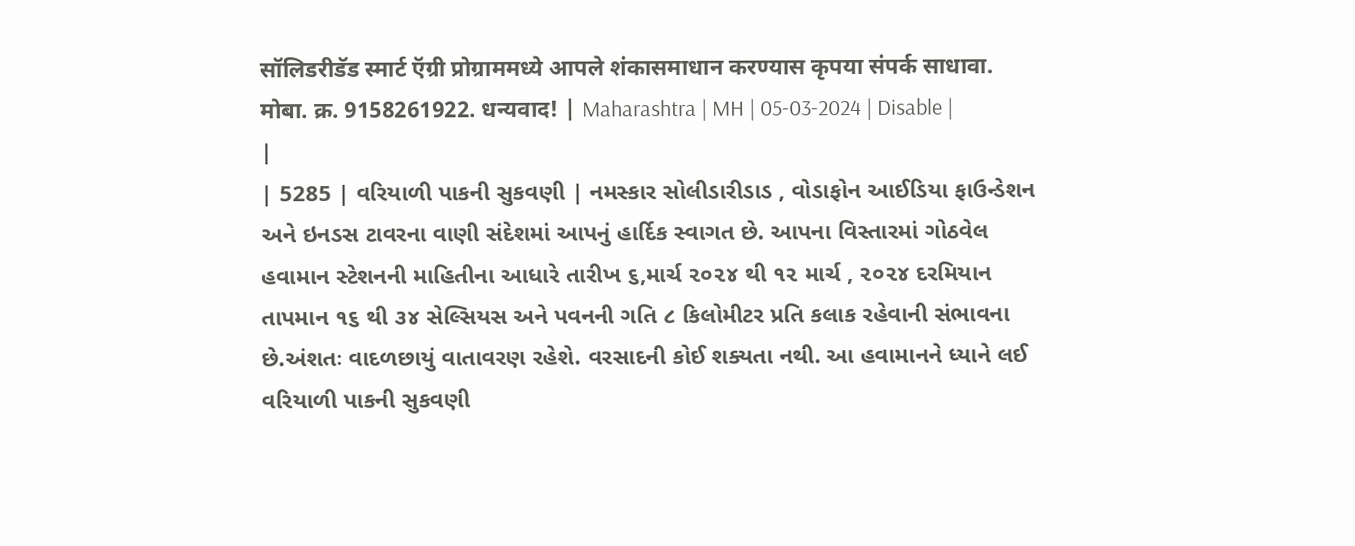सॉलिडरीडॅड स्मार्ट ऍग्री प्रोग्राममध्ये आपले शंकासमाधान करण्यास कृपया संपर्क साधावा. मोबा. क्र. 9158261922. धन्यवाद! | Maharashtra | MH | 05-03-2024 | Disable |
|
| 5285 | વરિયાળી પાકની સુકવણી | નમસ્કાર સોલીડારીડાડ , વોડાફોન આઈડિયા ફાઉન્ડેશન અને ઇનડસ ટાવરના વાણી સંદેશમાં આપનું હાર્દિક સ્વાગત છે. આપના વિસ્તારમાં ગોઠવેલ હવામાન સ્ટેશનની માહિતીના આધારે તારીખ ૬,માર્ચ ૨૦૨૪ થી ૧૨ માર્ચ , ૨૦૨૪ દરમિયાન તાપમાન ૧૬ થી ૩૪ સેલ્સિયસ અને પવનની ગતિ ૮ કિલોમીટર પ્રતિ કલાક રહેવાની સંભાવના છે.અંશતઃ વાદળછાયું વાતાવરણ રહેશે. વરસાદની કોઈ શક્યતા નથી. આ હવામાનને ધ્યાને લઈ વરિયાળી પાકની સુકવણી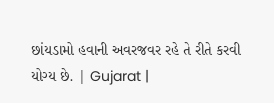છાંયડામો હવાની અવરજવર રહે તે રીતે કરવી યોગ્ય છે. | Gujarat |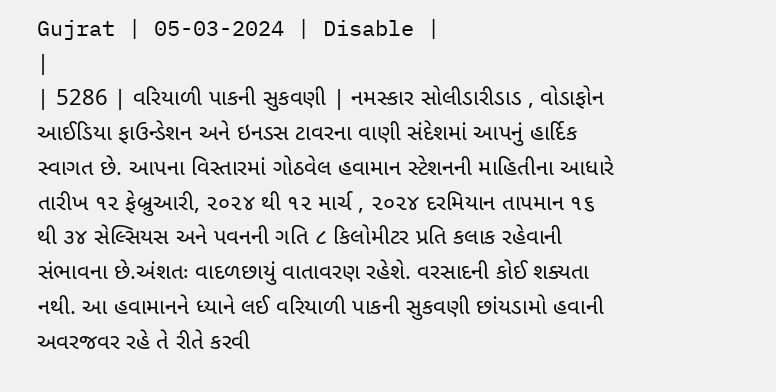Gujrat | 05-03-2024 | Disable |
|
| 5286 | વરિયાળી પાકની સુકવણી | નમસ્કાર સોલીડારીડાડ , વોડાફોન આઈડિયા ફાઉન્ડેશન અને ઇનડસ ટાવરના વાણી સંદેશમાં આપનું હાર્દિક સ્વાગત છે. આપના વિસ્તારમાં ગોઠવેલ હવામાન સ્ટેશનની માહિતીના આધારે તારીખ ૧૨ ફેબ્રુઆરી, ૨૦૨૪ થી ૧૨ માર્ચ , ૨૦૨૪ દરમિયાન તાપમાન ૧૬ થી ૩૪ સેલ્સિયસ અને પવનની ગતિ ૮ કિલોમીટર પ્રતિ કલાક રહેવાની સંભાવના છે.અંશતઃ વાદળછાયું વાતાવરણ રહેશે. વરસાદની કોઈ શક્યતા નથી. આ હવામાનને ધ્યાને લઈ વરિયાળી પાકની સુકવણી છાંયડામો હવાની અવરજવર રહે તે રીતે કરવી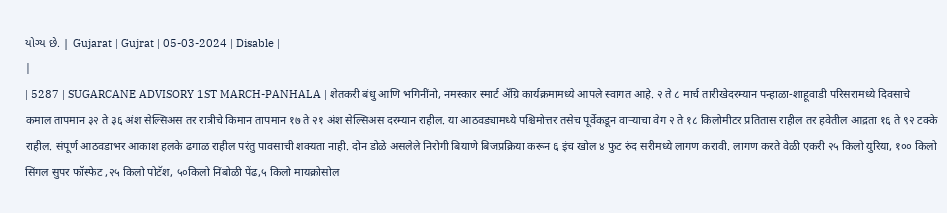યોગ્ય છે. | Gujarat | Gujrat | 05-03-2024 | Disable |
|
| 5287 | SUGARCANE ADVISORY 1ST MARCH-PANHALA | शेतकरी बंधु आणि भगिनींनो, नमस्कार स्मार्ट ॲग्रि कार्यक्रमामध्ये आपले स्वागत आहे. २ ते ८ मार्च तारीखेदरम्यान पन्हाळा-शाहूवाडी परिसरामध्ये दिवसाचे कमाल तापमान ३२ ते ३६ अंश सेल्सिअस तर रात्रीचे किमान तापमान १७ ते २१ अंश सेल्सिअस दरम्यान राहील. या आठवड्यामध्ये पश्चिमोत्तर तसेच पूर्वेकडून वाऱ्याचा वेग २ ते १८ किलोमीटर प्रतितास राहील तर हवेतील आद्रता १६ ते ९२ टक्के राहील. संपूर्ण आठवडाभर आकाश हलके ढगाळ राहील परंतु पावसाची शक्यता नाही. दोन डोळे असलेले निरोगी बियाणे बिजप्रक्रिया करून ६ इंच खोल ४ फुट रुंद सरीमध्ये लागण करावी. लागण करते वेळी एकरी २५ किलो युरिया, १०० किलो सिंगल सुपर फॉस्फेट ,२५ किलो पोटॅश, ५०किलो निंबोळी पेंढ,५ किलो मायक्रोसोल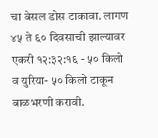चा बेसल डोस टाकावा. लागण ४५ ते ६० दिवसाची झाल्यावर एकरी १२:३२:१६ - ५० किलो व युरिया- ५० किलो टाकून बाळभरणी करावी.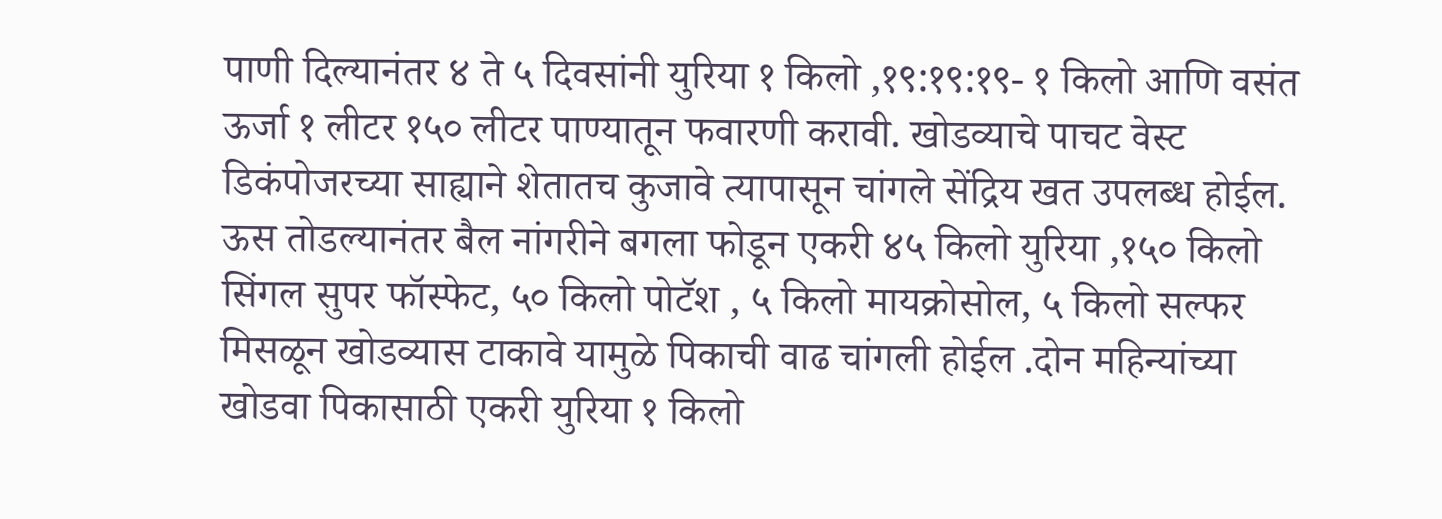पाणी दिल्यानंतर ४ ते ५ दिवसांनी युरिया १ किलो ,१९:१९:१९- १ किलो आणि वसंत ऊर्जा १ लीटर १५० लीटर पाण्यातून फवारणी करावी. खोडव्याचे पाचट वेस्ट डिकंपोजरच्या साह्याने शेतातच कुजावे त्यापासून चांगले सेंद्रिय खत उपलब्ध होईल. ऊस तोडल्यानंतर बैल नांगरीने बगला फोडून एकरी ४५ किलो युरिया ,१५० किलो सिंगल सुपर फॉस्फेट, ५० किलो पोटॅश , ५ किलो मायक्रोसोल, ५ किलो सल्फर मिसळून खोडव्यास टाकावे यामुळे पिकाची वाढ चांगली होईल .दोन महिन्यांच्या खोडवा पिकासाठी एकरी युरिया १ किलो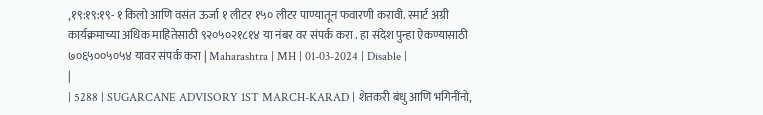,१९:१९:१९- १ किलो आणि वसंत ऊर्जा १ लीटर १५० लीटर पाण्यातून फवारणी करावी. स्मार्ट अग्री कार्यक्रमाच्या अधिक माहितेसाठी ९२०५०२१८१४ या नंबर वर संपर्क करा . हा संदेश पुन्हा ऐकण्यासाठी ७०६५००५०५४ यावर संपर्क करा | Maharashtra | MH | 01-03-2024 | Disable |
|
| 5288 | SUGARCANE ADVISORY 1ST MARCH-KARAD | शेतकरी बंधु आणि भगिनींनो,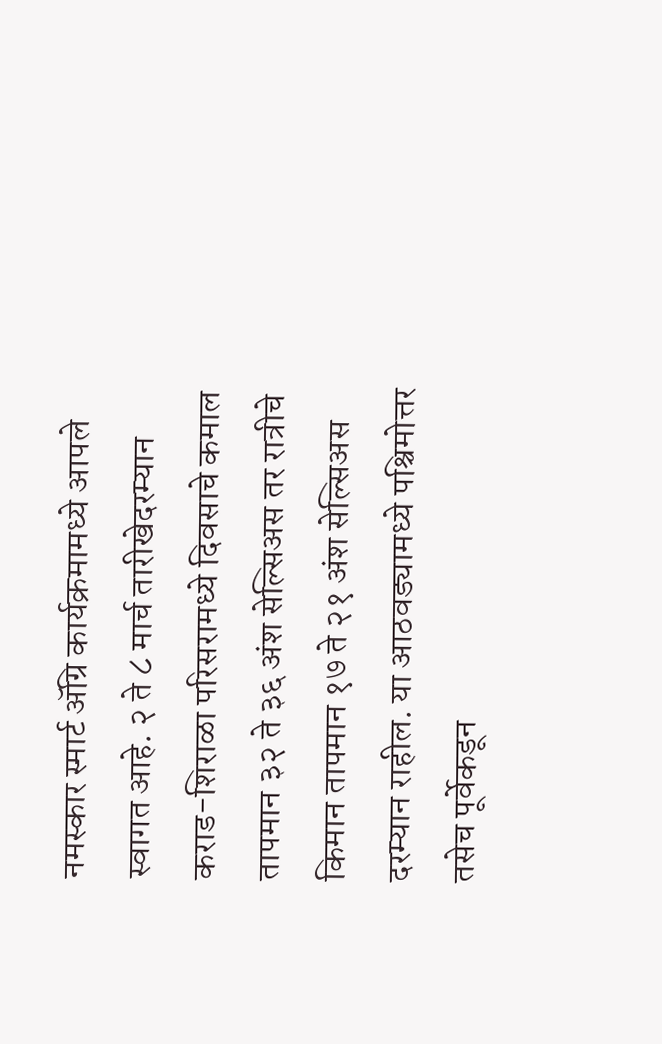नमस्कार स्मार्ट ॲग्रि कार्यक्रमामध्ये आपले स्वागत आहे. २ ते ८ मार्च तारीखेदरम्यान कराड-शिराळा परिसरामध्ये दिवसाचे कमाल तापमान ३२ ते ३६ अंश सेल्सिअस तर रात्रीचे किमान तापमान १७ ते २१ अंश सेल्सिअस दरम्यान राहील. या आठवड्यामध्ये पश्चिमोत्तर तसेच पूर्वेकडून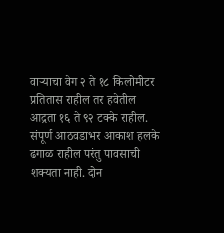वाऱ्याचा वेग २ ते १८ किलोमीटर प्रतितास राहील तर हवेतील आद्रता १६ ते ९२ टक्के राहील. संपूर्ण आठवडाभर आकाश हलके ढगाळ राहील परंतु पावसाची शक्यता नाही. दोन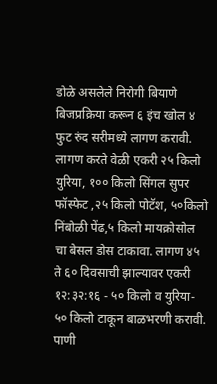डोळे असलेले निरोगी बियाणे बिजप्रक्रिया करून ६ इंच खोल ४ फुट रुंद सरीमध्ये लागण करावी. लागण करते वेळी एकरी २५ किलो युरिया, १०० किलो सिंगल सुपर फॉस्फेट ,२५ किलो पोटॅश, ५०किलो निंबोळी पेंढ,५ किलो मायक्रोसोल चा बेसल डोस टाकावा. लागण ४५ ते ६० दिवसाची झाल्यावर एकरी १२:३२:१६ - ५० किलो व युरिया- ५० किलो टाकून बाळभरणी करावी. पाणी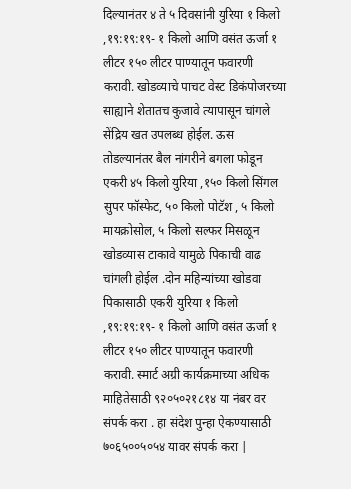दिल्यानंतर ४ ते ५ दिवसांनी युरिया १ किलो ,१९:१९:१९- १ किलो आणि वसंत ऊर्जा १ लीटर १५० लीटर पाण्यातून फवारणी करावी. खोडव्याचे पाचट वेस्ट डिकंपोजरच्या साह्याने शेतातच कुजावे त्यापासून चांगले सेंद्रिय खत उपलब्ध होईल. ऊस तोडल्यानंतर बैल नांगरीने बगला फोडून एकरी ४५ किलो युरिया ,१५० किलो सिंगल सुपर फॉस्फेट, ५० किलो पोटॅश , ५ किलो मायक्रोसोल, ५ किलो सल्फर मिसळून खोडव्यास टाकावे यामुळे पिकाची वाढ चांगली होईल .दोन महिन्यांच्या खोडवा पिकासाठी एकरी युरिया १ किलो ,१९:१९:१९- १ किलो आणि वसंत ऊर्जा १ लीटर १५० लीटर पाण्यातून फवारणी करावी. स्मार्ट अग्री कार्यक्रमाच्या अधिक माहितेसाठी ९२०५०२१८१४ या नंबर वर संपर्क करा . हा संदेश पुन्हा ऐकण्यासाठी ७०६५००५०५४ यावर संपर्क करा |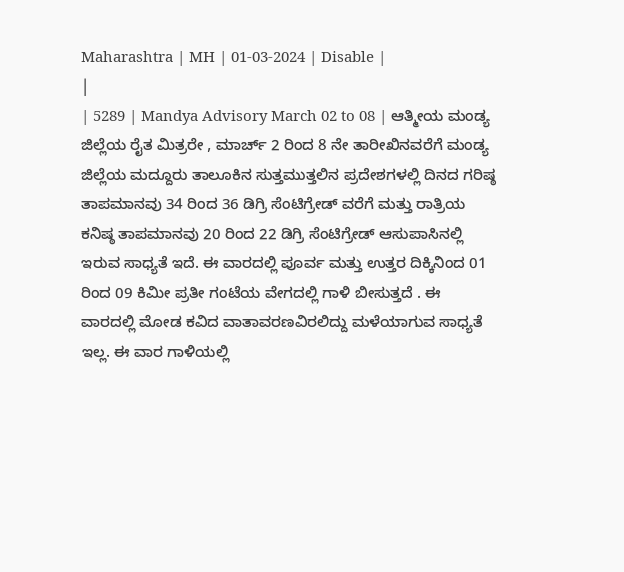Maharashtra | MH | 01-03-2024 | Disable |
|
| 5289 | Mandya Advisory March 02 to 08 | ಆತ್ಮೀಯ ಮಂಡ್ಯ ಜಿಲ್ಲೆಯ ರೈತ ಮಿತ್ರರೇ , ಮಾರ್ಚ್ 2 ರಿಂದ 8 ನೇ ತಾರೀಖಿನವರೆಗೆ ಮಂಡ್ಯ ಜಿಲ್ಲೆಯ ಮದ್ದೂರು ತಾಲೂಕಿನ ಸುತ್ತಮುತ್ತಲಿನ ಪ್ರದೇಶಗಳಲ್ಲಿ ದಿನದ ಗರಿಷ್ಠ ತಾಪಮಾನವು 34 ರಿಂದ 36 ಡಿಗ್ರಿ ಸೆಂಟಿಗ್ರೇಡ್ ವರೆಗೆ ಮತ್ತು ರಾತ್ರಿಯ ಕನಿಷ್ಠ ತಾಪಮಾನವು 20 ರಿಂದ 22 ಡಿಗ್ರಿ ಸೆಂಟಿಗ್ರೇಡ್ ಆಸುಪಾಸಿನಲ್ಲಿ ಇರುವ ಸಾಧ್ಯತೆ ಇದೆ. ಈ ವಾರದಲ್ಲಿ ಪೂರ್ವ ಮತ್ತು ಉತ್ತರ ದಿಕ್ಕಿನಿಂದ 01 ರಿಂದ 09 ಕಿಮೀ ಪ್ರತೀ ಗಂಟೆಯ ವೇಗದಲ್ಲಿ ಗಾಳಿ ಬೀಸುತ್ತದೆ . ಈ ವಾರದಲ್ಲಿ ಮೋಡ ಕವಿದ ವಾತಾವರಣವಿರಲಿದ್ದು ಮಳೆಯಾಗುವ ಸಾಧ್ಯತೆ ಇಲ್ಲ. ಈ ವಾರ ಗಾಳಿಯಲ್ಲಿ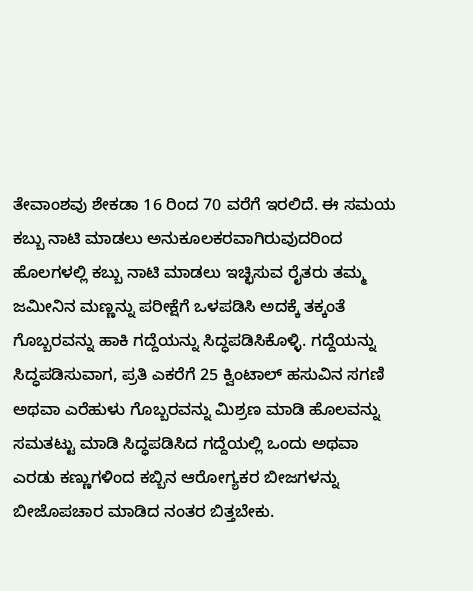ತೇವಾಂಶವು ಶೇಕಡಾ 16 ರಿಂದ 70 ವರೆಗೆ ಇರಲಿದೆ. ಈ ಸಮಯ ಕಬ್ಬು ನಾಟಿ ಮಾಡಲು ಅನುಕೂಲಕರವಾಗಿರುವುದರಿಂದ ಹೊಲಗಳಲ್ಲಿ ಕಬ್ಬು ನಾಟಿ ಮಾಡಲು ಇಚ್ಛಿಸುವ ರೈತರು ತಮ್ಮ ಜಮೀನಿನ ಮಣ್ಣನ್ನು ಪರೀಕ್ಷೆಗೆ ಒಳಪಡಿಸಿ ಅದಕ್ಕೆ ತಕ್ಕಂತೆ ಗೊಬ್ಬರವನ್ನು ಹಾಕಿ ಗದ್ದೆಯನ್ನು ಸಿದ್ಧಪಡಿಸಿಕೊಳ್ಳಿ. ಗದ್ದೆಯನ್ನು ಸಿದ್ಧಪಡಿಸುವಾಗ, ಪ್ರತಿ ಎಕರೆಗೆ 25 ಕ್ವಿಂಟಾಲ್ ಹಸುವಿನ ಸಗಣಿ ಅಥವಾ ಎರೆಹುಳು ಗೊಬ್ಬರವನ್ನು ಮಿಶ್ರಣ ಮಾಡಿ ಹೊಲವನ್ನು ಸಮತಟ್ಟು ಮಾಡಿ ಸಿದ್ಧಪಡಿಸಿದ ಗದ್ದೆಯಲ್ಲಿ ಒಂದು ಅಥವಾ ಎರಡು ಕಣ್ಣುಗಳಿಂದ ಕಬ್ಬಿನ ಆರೋಗ್ಯಕರ ಬೀಜಗಳನ್ನು ಬೀಜೊಪಚಾರ ಮಾಡಿದ ನಂತರ ಬಿತ್ತಬೇಕು.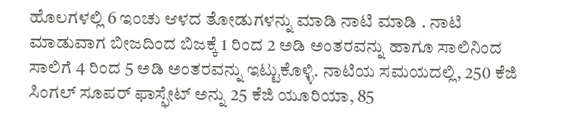ಹೊಲಗಳಲ್ಲಿ 6 ಇಂಚು ಆಳದ ತೋಡುಗಳನ್ನು ಮಾಡಿ ನಾಟಿ ಮಾಡಿ . ನಾಟಿ ಮಾಡುವಾಗ ಬೀಜದಿಂದ ಬಿಜಕ್ಕೆ 1 ರಿಂದ 2 ಅಡಿ ಅಂತರವನ್ನು ಹಾಗೂ ಸಾಲಿನಿಂದ ಸಾಲಿಗೆ 4 ರಿಂದ 5 ಅಡಿ ಅಂತರವನ್ನು ಇಟ್ಟುಕೊಳ್ಳಿ. ನಾಟಿಯ ಸಮಯದಲ್ಲಿ, 250 ಕೆಜಿ ಸಿಂಗಲ್ ಸೂಪರ್ ಫಾಸ್ಫೇಟ್ ಅನ್ನು 25 ಕೆಜಿ ಯೂರಿಯಾ, 85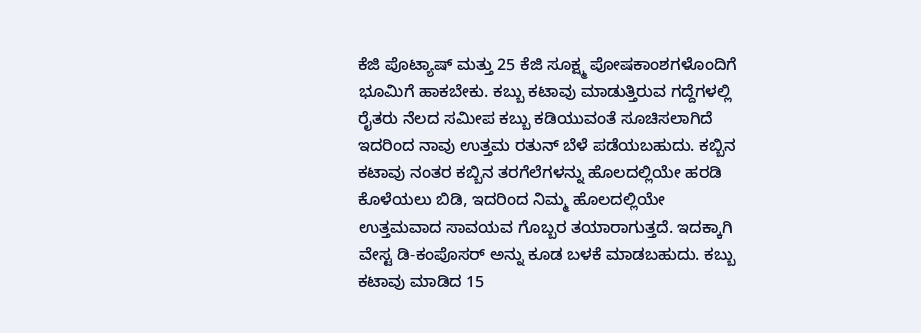ಕೆಜಿ ಪೊಟ್ಯಾಷ್ ಮತ್ತು 25 ಕೆಜಿ ಸೂಕ್ಷ್ಮ ಪೋಷಕಾಂಶಗಳೊಂದಿಗೆ ಭೂಮಿಗೆ ಹಾಕಬೇಕು. ಕಬ್ಬು ಕಟಾವು ಮಾಡುತ್ತಿರುವ ಗದ್ದೆಗಳಲ್ಲಿ ರೈತರು ನೆಲದ ಸಮೀಪ ಕಬ್ಬು ಕಡಿಯುವಂತೆ ಸೂಚಿಸಲಾಗಿದೆ ಇದರಿಂದ ನಾವು ಉತ್ತಮ ರತುನ್ ಬೆಳೆ ಪಡೆಯಬಹುದು. ಕಬ್ಬಿನ ಕಟಾವು ನಂತರ ಕಬ್ಬಿನ ತರಗೆಲೆಗಳನ್ನು ಹೊಲದಲ್ಲಿಯೇ ಹರಡಿ ಕೊಳೆಯಲು ಬಿಡಿ, ಇದರಿಂದ ನಿಮ್ಮ ಹೊಲದಲ್ಲಿಯೇ ಉತ್ತಮವಾದ ಸಾವಯವ ಗೊಬ್ಬರ ತಯಾರಾಗುತ್ತದೆ. ಇದಕ್ಕಾಗಿ ವೇಸ್ಟ ಡಿ-ಕಂಪೊಸರ್ ಅನ್ನು ಕೂಡ ಬಳಕೆ ಮಾಡಬಹುದು. ಕಬ್ಬು ಕಟಾವು ಮಾಡಿದ 15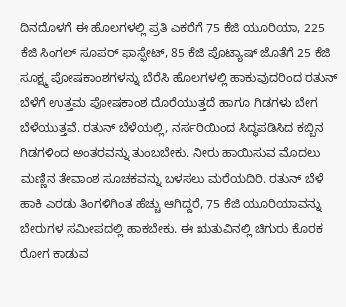ದಿನದೊಳಗೆ ಈ ಹೊಲಗಳಲ್ಲಿ ಪ್ರತಿ ಎಕರೆಗೆ 75 ಕೆಜಿ ಯೂರಿಯಾ, 225 ಕೆಜಿ ಸಿಂಗಲ್ ಸೂಪರ್ ಫಾಸ್ಫೇಟ್, 85 ಕೆಜಿ ಪೊಟ್ಯಾಷ್ ಜೊತೆಗೆ 25 ಕೆಜಿ ಸೂಕ್ಷ್ಮ ಪೋಷಕಾಂಶಗಳನ್ನು ಬೆರೆಸಿ ಹೊಲಗಳಲ್ಲಿ ಹಾಕುವುದರಿಂದ ರತುನ್ ಬೆಳೆಗೆ ಉತ್ತಮ ಪೋಷಕಾಂಶ ದೊರೆಯುತ್ತದೆ ಹಾಗೂ ಗಿಡಗಳು ಬೇಗ ಬೆಳೆಯುತ್ತವೆ. ರತುನ್ ಬೆಳೆಯಲ್ಲಿ, ನರ್ಸರಿಯಿಂದ ಸಿದ್ಧಪಡಿಸಿದ ಕಬ್ಬಿನ ಗಿಡಗಳಿಂದ ಅಂತರವನ್ನು ತುಂಬಬೇಕು. ನೀರು ಹಾಯಿಸುವ ಮೊದಲು ಮಣ್ಣಿನ ತೇವಾಂಶ ಸೂಚಕವನ್ನು ಬಳಸಲು ಮರೆಯದಿರಿ. ರತುನ್ ಬೆಳೆ ಹಾಕಿ ಎರಡು ತಿಂಗಳಿಗಿಂತ ಹೆಚ್ಚು ಆಗಿದ್ದರೆ, 75 ಕೆಜಿ ಯೂರಿಯಾವನ್ನು ಬೇರುಗಳ ಸಮೀಪದಲ್ಲಿ ಹಾಕಬೇಕು. ಈ ಋತುವಿನಲ್ಲಿ ಚಿಗುರು ಕೊರಕ ರೋಗ ಕಾಡುವ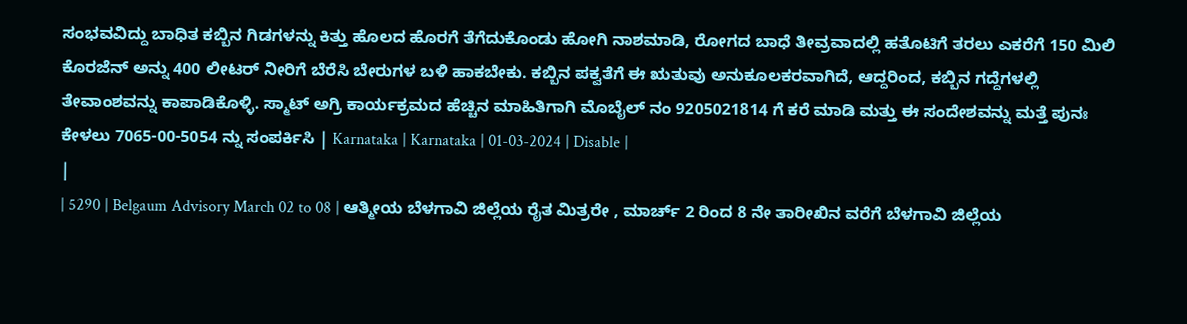ಸಂಭವವಿದ್ದು ಬಾಧಿತ ಕಬ್ಬಿನ ಗಿಡಗಳನ್ನು ಕಿತ್ತು ಹೊಲದ ಹೊರಗೆ ತೆಗೆದುಕೊಂಡು ಹೋಗಿ ನಾಶಮಾಡಿ, ರೋಗದ ಬಾಧೆ ತೀವ್ರವಾದಲ್ಲಿ ಹತೊಟಿಗೆ ತರಲು ಎಕರೆಗೆ 150 ಮಿಲಿ ಕೊರಜೆನ್ ಅನ್ನು 400 ಲೀಟರ್ ನೀರಿಗೆ ಬೆರೆಸಿ ಬೇರುಗಳ ಬಳಿ ಹಾಕಬೇಕು. ಕಬ್ಬಿನ ಪಕ್ವತೆಗೆ ಈ ಋತುವು ಅನುಕೂಲಕರವಾಗಿದೆ, ಆದ್ದರಿಂದ, ಕಬ್ಬಿನ ಗದ್ದೆಗಳಲ್ಲಿ ತೇವಾಂಶವನ್ನು ಕಾಪಾಡಿಕೊಳ್ಳಿ. ಸ್ಮಾಟ್ ಅಗ್ರಿ ಕಾರ್ಯಕ್ರಮದ ಹೆಚ್ಚಿನ ಮಾಹಿತಿಗಾಗಿ ಮೊಬೈಲ್ ನಂ 9205021814 ಗೆ ಕರೆ ಮಾಡಿ ಮತ್ತು ಈ ಸಂದೇಶವನ್ನು ಮತ್ತೆ ಪುನಃ ಕೇಳಲು 7065-00-5054 ನ್ನು ಸಂಪರ್ಕಿಸಿ | Karnataka | Karnataka | 01-03-2024 | Disable |
|
| 5290 | Belgaum Advisory March 02 to 08 | ಆತ್ಮೀಯ ಬೆಳಗಾವಿ ಜಿಲ್ಲೆಯ ರೈತ ಮಿತ್ರರೇ , ಮಾರ್ಚ್ 2 ರಿಂದ 8 ನೇ ತಾರೀಖಿನ ವರೆಗೆ ಬೆಳಗಾವಿ ಜಿಲ್ಲೆಯ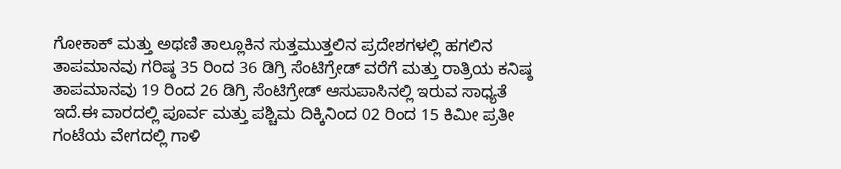ಗೋಕಾಕ್ ಮತ್ತು ಅಥಣಿ ತಾಲ್ಲೂಕಿನ ಸುತ್ತಮುತ್ತಲಿನ ಪ್ರದೇಶಗಳಲ್ಲಿ ಹಗಲಿನ ತಾಪಮಾನವು ಗರಿಷ್ಠ 35 ರಿಂದ 36 ಡಿಗ್ರಿ ಸೆಂಟಿಗ್ರೇಡ್ ವರೆಗೆ ಮತ್ತು ರಾತ್ರಿಯ ಕನಿಷ್ಠ ತಾಪಮಾನವು 19 ರಿಂದ 26 ಡಿಗ್ರಿ ಸೆಂಟಿಗ್ರೇಡ್ ಆಸುಪಾಸಿನಲ್ಲಿ ಇರುವ ಸಾಧ್ಯತೆ ಇದೆ.ಈ ವಾರದಲ್ಲಿ ಪೂರ್ವ ಮತ್ತು ಪಶ್ಚಿಮ ದಿಕ್ಕಿನಿಂದ 02 ರಿಂದ 15 ಕಿಮೀ ಪ್ರತೀ ಗಂಟೆಯ ವೇಗದಲ್ಲಿ ಗಾಳಿ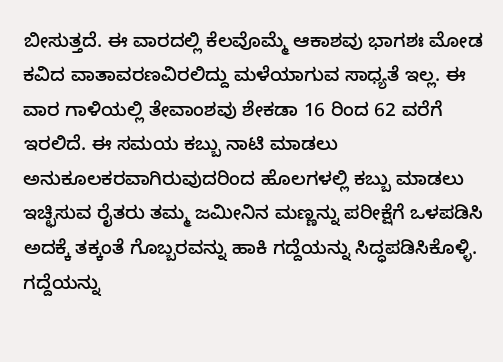ಬೀಸುತ್ತದೆ. ಈ ವಾರದಲ್ಲಿ ಕೆಲವೊಮ್ಮೆ ಆಕಾಶವು ಭಾಗಶಃ ಮೋಡ ಕವಿದ ವಾತಾವರಣವಿರಲಿದ್ದು ಮಳೆಯಾಗುವ ಸಾಧ್ಯತೆ ಇಲ್ಲ. ಈ ವಾರ ಗಾಳಿಯಲ್ಲಿ ತೇವಾಂಶವು ಶೇಕಡಾ 16 ರಿಂದ 62 ವರೆಗೆ ಇರಲಿದೆ. ಈ ಸಮಯ ಕಬ್ಬು ನಾಟಿ ಮಾಡಲು ಅನುಕೂಲಕರವಾಗಿರುವುದರಿಂದ ಹೊಲಗಳಲ್ಲಿ ಕಬ್ಬು ಮಾಡಲು ಇಚ್ಛಿಸುವ ರೈತರು ತಮ್ಮ ಜಮೀನಿನ ಮಣ್ಣನ್ನು ಪರೀಕ್ಷೆಗೆ ಒಳಪಡಿಸಿ ಅದಕ್ಕೆ ತಕ್ಕಂತೆ ಗೊಬ್ಬರವನ್ನು ಹಾಕಿ ಗದ್ದೆಯನ್ನು ಸಿದ್ಧಪಡಿಸಿಕೊಳ್ಳಿ. ಗದ್ದೆಯನ್ನು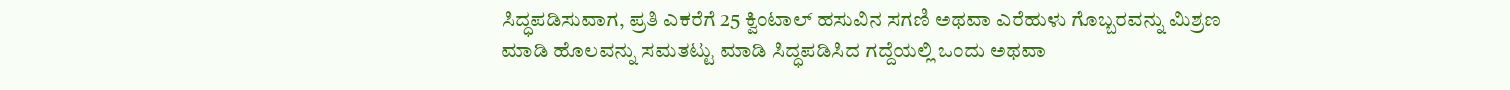ಸಿದ್ಧಪಡಿಸುವಾಗ, ಪ್ರತಿ ಎಕರೆಗೆ 25 ಕ್ವಿಂಟಾಲ್ ಹಸುವಿನ ಸಗಣಿ ಅಥವಾ ಎರೆಹುಳು ಗೊಬ್ಬರವನ್ನು ಮಿಶ್ರಣ ಮಾಡಿ ಹೊಲವನ್ನು ಸಮತಟ್ಟು ಮಾಡಿ ಸಿದ್ಧಪಡಿಸಿದ ಗದ್ದೆಯಲ್ಲಿ ಒಂದು ಅಥವಾ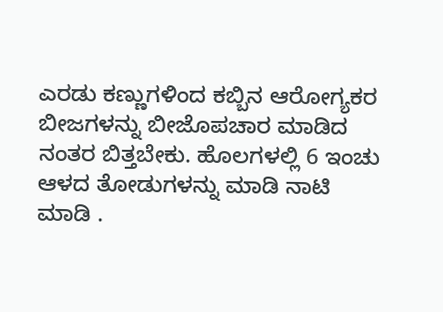ಎರಡು ಕಣ್ಣುಗಳಿಂದ ಕಬ್ಬಿನ ಆರೋಗ್ಯಕರ ಬೀಜಗಳನ್ನು ಬೀಜೊಪಚಾರ ಮಾಡಿದ ನಂತರ ಬಿತ್ತಬೇಕು. ಹೊಲಗಳಲ್ಲಿ 6 ಇಂಚು ಆಳದ ತೋಡುಗಳನ್ನು ಮಾಡಿ ನಾಟಿ ಮಾಡಿ .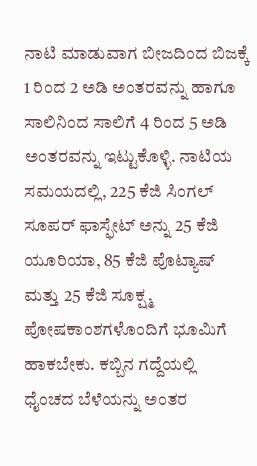ನಾಟಿ ಮಾಡುವಾಗ ಬೀಜದಿಂದ ಬಿಜಕ್ಕೆ 1 ರಿಂದ 2 ಅಡಿ ಅಂತರವನ್ನು ಹಾಗೂ ಸಾಲಿನಿಂದ ಸಾಲಿಗೆ 4 ರಿಂದ 5 ಅಡಿ ಅಂತರವನ್ನು ಇಟ್ಟುಕೊಳ್ಳಿ. ನಾಟಿಯ ಸಮಯದಲ್ಲಿ, 225 ಕೆಜಿ ಸಿಂಗಲ್ ಸೂಪರ್ ಫಾಸ್ಫೇಟ್ ಅನ್ನು 25 ಕೆಜಿ ಯೂರಿಯಾ, 85 ಕೆಜಿ ಪೊಟ್ಯಾಷ್ ಮತ್ತು 25 ಕೆಜಿ ಸೂಕ್ಷ್ಮ ಪೋಷಕಾಂಶಗಳೊಂದಿಗೆ ಭೂಮಿಗೆ ಹಾಕಬೇಕು. ಕಬ್ಬಿನ ಗದ್ದೆಯಲ್ಲಿ ಧೈಂಚದ ಬೆಳೆಯನ್ನು ಅಂತರ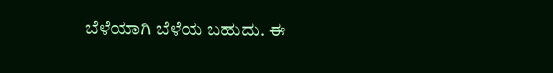ಬೆಳೆಯಾಗಿ ಬೆಳೆಯ ಬಹುದು. ಈ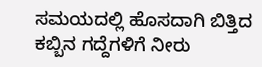ಸಮಯದಲ್ಲಿ ಹೊಸದಾಗಿ ಬಿತ್ತಿದ ಕಬ್ಬಿನ ಗದ್ದೆಗಳಿಗೆ ನೀರು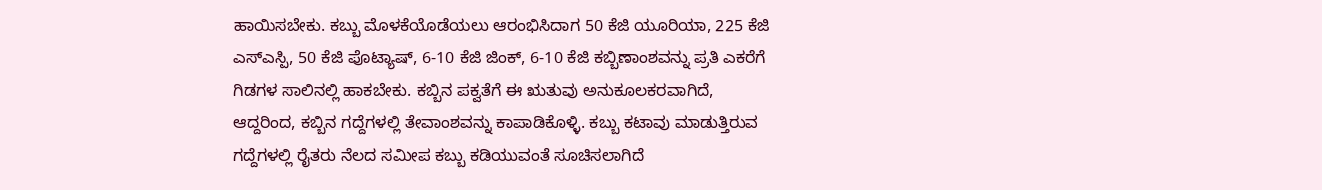ಹಾಯಿಸಬೇಕು. ಕಬ್ಬು ಮೊಳಕೆಯೊಡೆಯಲು ಆರಂಭಿಸಿದಾಗ 50 ಕೆಜಿ ಯೂರಿಯಾ, 225 ಕೆಜಿ ಎಸ್ಎಸ್ಪಿ, 50 ಕೆಜಿ ಪೊಟ್ಯಾಷ್, 6-10 ಕೆಜಿ ಜಿಂಕ್, 6-10 ಕೆಜಿ ಕಬ್ಬಿಣಾಂಶವನ್ನು ಪ್ರತಿ ಎಕರೆಗೆ ಗಿಡಗಳ ಸಾಲಿನಲ್ಲಿ ಹಾಕಬೇಕು. ಕಬ್ಬಿನ ಪಕ್ವತೆಗೆ ಈ ಋತುವು ಅನುಕೂಲಕರವಾಗಿದೆ, ಆದ್ದರಿಂದ, ಕಬ್ಬಿನ ಗದ್ದೆಗಳಲ್ಲಿ ತೇವಾಂಶವನ್ನು ಕಾಪಾಡಿಕೊಳ್ಳಿ. ಕಬ್ಬು ಕಟಾವು ಮಾಡುತ್ತಿರುವ ಗದ್ದೆಗಳಲ್ಲಿ ರೈತರು ನೆಲದ ಸಮೀಪ ಕಬ್ಬು ಕಡಿಯುವಂತೆ ಸೂಚಿಸಲಾಗಿದೆ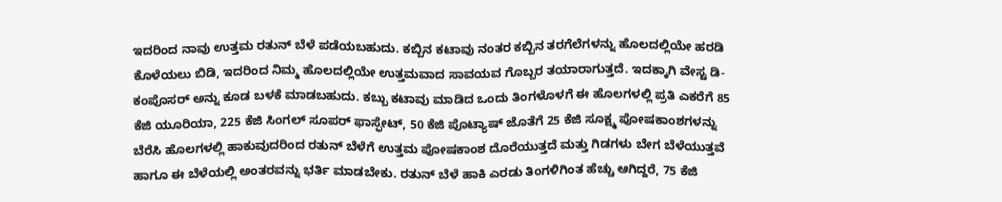ಇದರಿಂದ ನಾವು ಉತ್ತಮ ರತುನ್ ಬೆಳೆ ಪಡೆಯಬಹುದು. ಕಬ್ಬಿನ ಕಟಾವು ನಂತರ ಕಬ್ಬಿನ ತರಗೆಲೆಗಳನ್ನು ಹೊಲದಲ್ಲಿಯೇ ಹರಡಿ ಕೊಳೆಯಲು ಬಿಡಿ, ಇದರಿಂದ ನಿಮ್ಮ ಹೊಲದಲ್ಲಿಯೇ ಉತ್ತಮವಾದ ಸಾವಯವ ಗೊಬ್ಬರ ತಯಾರಾಗುತ್ತದೆ. ಇದಕ್ಕಾಗಿ ವೇಸ್ಟ ಡಿ-ಕಂಪೊಸರ್ ಅನ್ನು ಕೂಡ ಬಳಕೆ ಮಾಡಬಹುದು. ಕಬ್ಬು ಕಟಾವು ಮಾಡಿದ ಒಂದು ತಿಂಗಳೊಳಗೆ ಈ ಹೊಲಗಳಲ್ಲಿ ಪ್ರತಿ ಎಕರೆಗೆ 85 ಕೆಜಿ ಯೂರಿಯಾ, 225 ಕೆಜಿ ಸಿಂಗಲ್ ಸೂಪರ್ ಫಾಸ್ಫೇಟ್, 50 ಕೆಜಿ ಪೊಟ್ಯಾಷ್ ಜೊತೆಗೆ 25 ಕೆಜಿ ಸೂಕ್ಷ್ಮ ಪೋಷಕಾಂಶಗಳನ್ನು ಬೆರೆಸಿ ಹೊಲಗಳಲ್ಲಿ ಹಾಕುವುದರಿಂದ ರತುನ್ ಬೆಳೆಗೆ ಉತ್ತಮ ಪೋಷಕಾಂಶ ದೊರೆಯುತ್ತದೆ ಮತ್ತು ಗಿಡಗಳು ಬೇಗ ಬೆಳೆಯುತ್ತವೆ ಹಾಗೂ ಈ ಬೆಳೆಯಲ್ಲಿ ಅಂತರವನ್ನು ಭರ್ತಿ ಮಾಡಬೇಕು. ರತುನ್ ಬೆಳೆ ಹಾಕಿ ಎರಡು ತಿಂಗಳಿಗಿಂತ ಹೆಚ್ಚು ಆಗಿದ್ದರೆ, 75 ಕೆಜಿ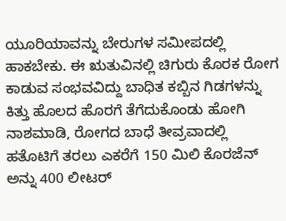ಯೂರಿಯಾವನ್ನು ಬೇರುಗಳ ಸಮೀಪದಲ್ಲಿ ಹಾಕಬೇಕು. ಈ ಋತುವಿನಲ್ಲಿ ಚಿಗುರು ಕೊರಕ ರೋಗ ಕಾಡುವ ಸಂಭವವಿದ್ದು ಬಾಧಿತ ಕಬ್ಬಿನ ಗಿಡಗಳನ್ನು ಕಿತ್ತು ಹೊಲದ ಹೊರಗೆ ತೆಗೆದುಕೊಂಡು ಹೋಗಿ ನಾಶಮಾಡಿ, ರೋಗದ ಬಾಧೆ ತೀವ್ರವಾದಲ್ಲಿ ಹತೊಟಿಗೆ ತರಲು ಎಕರೆಗೆ 150 ಮಿಲಿ ಕೊರಜೆನ್ ಅನ್ನು 400 ಲೀಟರ್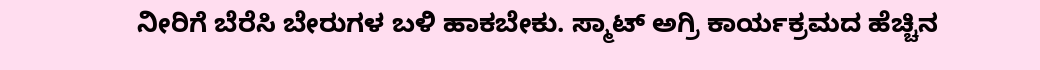ನೀರಿಗೆ ಬೆರೆಸಿ ಬೇರುಗಳ ಬಳಿ ಹಾಕಬೇಕು. ಸ್ಮಾಟ್ ಅಗ್ರಿ ಕಾರ್ಯಕ್ರಮದ ಹೆಚ್ಚಿನ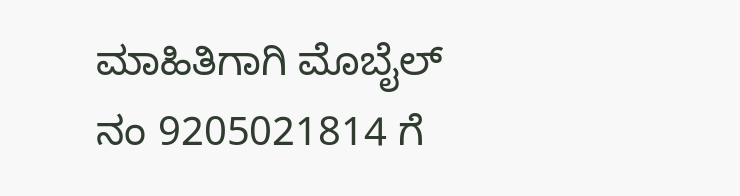ಮಾಹಿತಿಗಾಗಿ ಮೊಬೈಲ್ ನಂ 9205021814 ಗೆ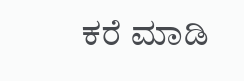ಕರೆ ಮಾಡಿ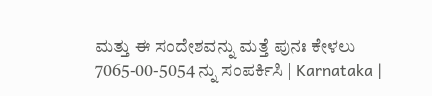ಮತ್ತು ಈ ಸಂದೇಶವನ್ನು ಮತ್ತೆ ಪುನಃ ಕೇಳಲು 7065-00-5054 ನ್ನು ಸಂಪರ್ಕಿಸಿ | Karnataka |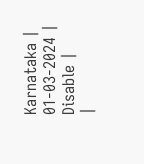Karnataka | 01-03-2024 | Disable |
|